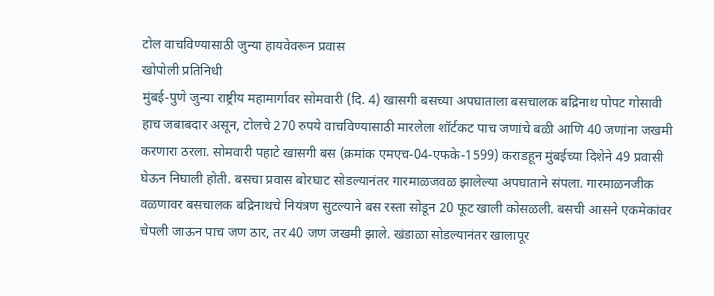टोल वाचविण्यासाठी जुन्या हायवेवरून प्रवास
खोपोली प्रतिनिधी
मुंबई-पुणे जुन्या राष्ट्रीय महामार्गावर सोमवारी (दि. 4) खासगी बसच्या अपघाताला बसचालक बद्रिनाथ पोपट गोसावी हाच जबाबदार असून, टोलचे 270 रुपये वाचविण्यासाठी मारलेला शॉर्टकट पाच जणांचे बळी आणि 40 जणांना जखमी करणारा ठरला. सोमवारी पहाटे खासगी बस (क्रमांक एमएच-04-एफके-1599) कराडहून मुंबईच्या दिशेने 49 प्रवासी घेऊन निघाली होती. बसचा प्रवास बोरघाट सोडल्यानंतर गारमाळजवळ झालेल्या अपघाताने संपला. गारमाळनजीक वळणावर बसचालक बद्रिनाथचे नियंत्रण सुटल्याने बस रस्ता सोडून 20 फूट खाली कोसळली. बसची आसने एकमेकांवर चेपली जाऊन पाच जण ठार, तर 40 जण जखमी झाले. खंडाळा सोडल्यानंतर खालापूर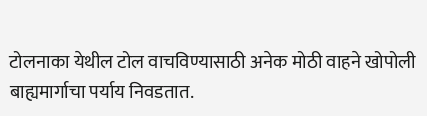टोलनाका येथील टोल वाचविण्यासाठी अनेक मोठी वाहने खोपोली बाह्यमार्गाचा पर्याय निवडतात.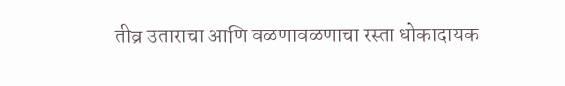तीव्र उताराचा आणि वळणावळणाचा रस्ता धोकादायक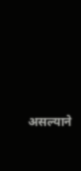असल्याने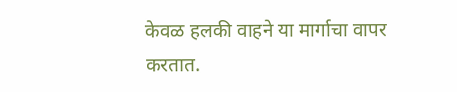केवळ हलकी वाहने या मार्गाचा वापर करतात.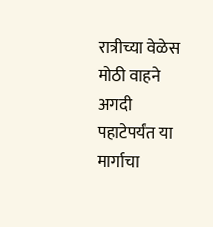रात्रीच्या वेळेस मोठी वाहने अगदी पहाटेपर्यंत या मार्गाचा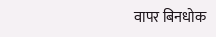वापर बिनधोक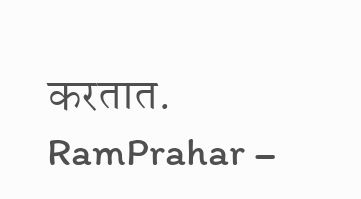करतात.
RamPrahar –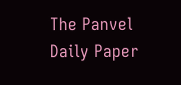The Panvel Daily Paper